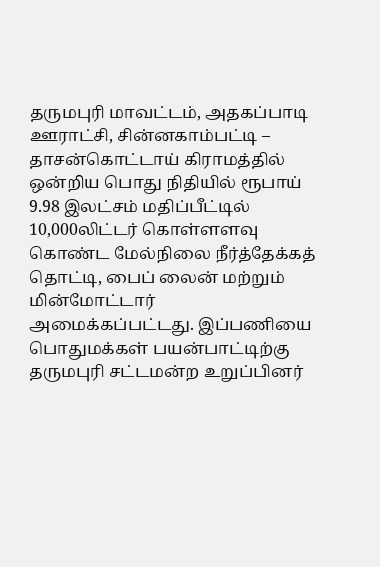தருமபுரி மாவட்டம், அதகப்பாடி ஊராட்சி, சின்னகாம்பட்டி – தாசன்கொட்டாய் கிராமத்தில் ஒன்றிய பொது நிதியில் ரூபாய் 9.98 இலட்சம் மதிப்பீட்டில் 10,000லிட்டர் கொள்ளளவு கொண்ட மேல்நிலை நீர்த்தேக்கத் தொட்டி, பைப் லைன் மற்றும் மின்மோட்டார் அமைக்கப்பட்டது. இப்பணியை பொதுமக்கள் பயன்பாட்டிற்கு தருமபுரி சட்டமன்ற உறுப்பினர்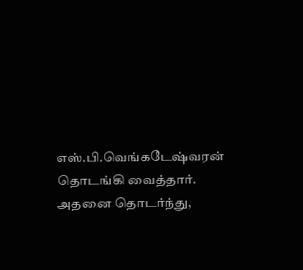எஸ்.பி.வெங்கடேஷ்வரன் தொடங்கி வைத்தார்.
அதனை தொடர்ந்து,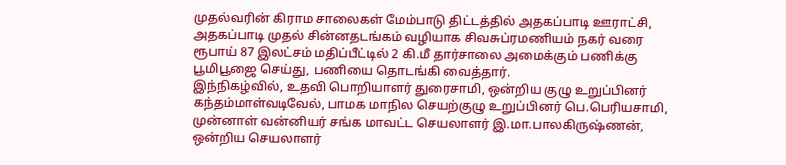முதல்வரின் கிராம சாலைகள் மேம்பாடு திட்டத்தில் அதகப்பாடி ஊராட்சி, அதகப்பாடி முதல் சின்னதடங்கம் வழியாக சிவசுப்ரமணியம் நகர் வரை ரூபாய் 87 இலட்சம் மதிப்பீட்டில் 2 கி.மீ தார்சாலை அமைக்கும் பணிக்கு பூமிபூஜை செய்து, பணியை தொடங்கி வைத்தார்.
இந்நிகழ்வில், உதவி பொறியாளர் துரைசாமி, ஒன்றிய குழு உறுப்பினர் கந்தம்மாள்வடிவேல், பாமக மாநில செயற்குழு உறுப்பினர் பெ.பெரியசாமி, முன்னாள் வன்னியர் சங்க மாவட்ட செயலாளர் இ.மா.பாலகிருஷ்ணன், ஒன்றிய செயலாளர்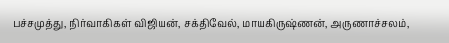பச்சமுத்து, நிர்வாகிகள் விஜியன், சக்திவேல், மாயகிருஷ்ணன், அருணாச்சலம்,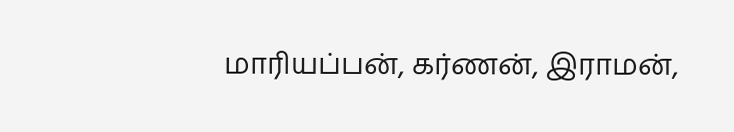மாரியப்பன், கர்ணன், இராமன்,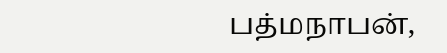பத்மநாபன்,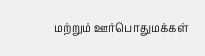மற்றும் ஊர்பொதுமக்கள்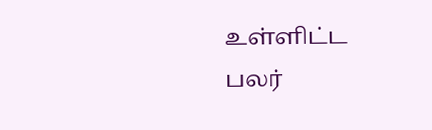உள்ளிட்ட பலர்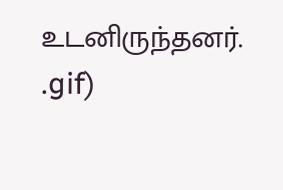உடனிருந்தனர்.
.gif)